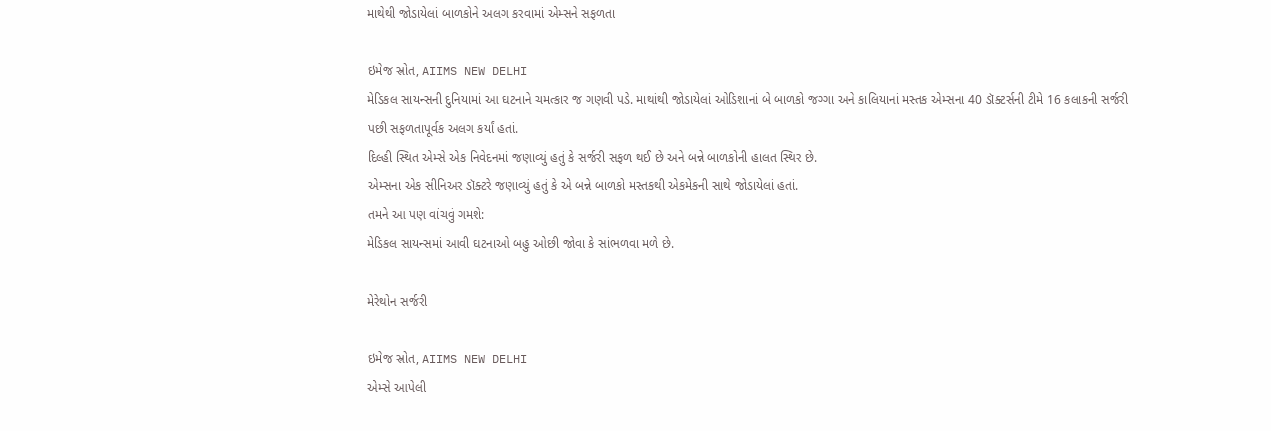માથેથી જોડાયેલાં બાળકોને અલગ કરવામાં એમ્સને સફળતા

ઇમેજ સ્રોત, AIIMS NEW DELHI
મેડિકલ સાયન્સની દુનિયામાં આ ઘટનાને ચમત્કાર જ ગણવી પડે. માથાંથી જોડાયેલાં ઓડિશાનાં બે બાળકો જગ્ગા અને કાલિયાનાં મસ્તક એમ્સના 40 ડૉક્ટર્સની ટીમે 16 કલાકની સર્જરી પછી સફળતાપૂર્વક અલગ કર્યાં હતાં.
દિલ્હી સ્થિત એમ્સે એક નિવેદનમાં જણાવ્યું હતું કે સર્જરી સફળ થઈ છે અને બન્ને બાળકોની હાલત સ્થિર છે.
એમ્સના એક સીનિઅર ડૉક્ટરે જણાવ્યું હતું કે એ બન્ને બાળકો મસ્તકથી એકમેકની સાથે જોડાયેલાં હતાં.
તમને આ પણ વાંચવું ગમશે:
મેડિકલ સાયન્સમાં આવી ઘટનાઓ બહુ ઓછી જોવા કે સાંભળવા મળે છે.

મેરેથોન સર્જરી

ઇમેજ સ્રોત, AIIMS NEW DELHI
એમ્સે આપેલી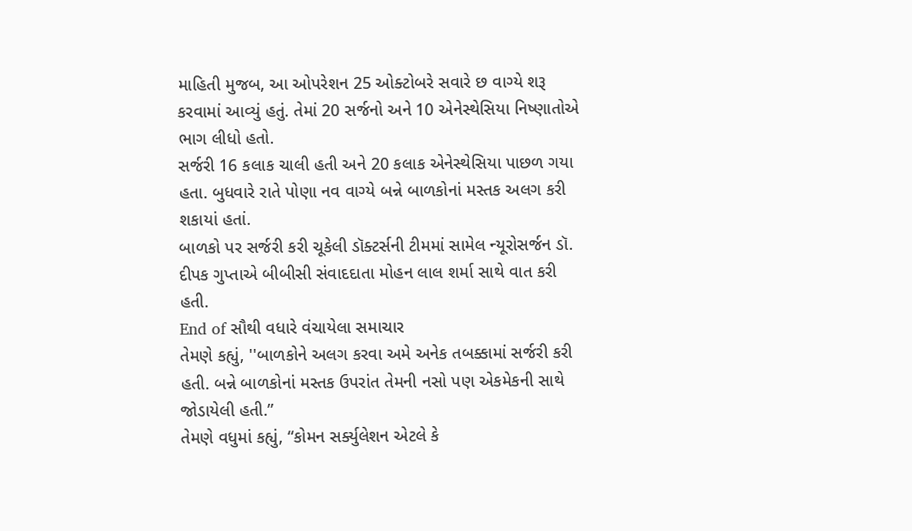માહિતી મુજબ, આ ઓપરેશન 25 ઓક્ટોબરે સવારે છ વાગ્યે શરૂ કરવામાં આવ્યું હતું. તેમાં 20 સર્જનો અને 10 એનેસ્થેસિયા નિષ્ણાતોએ ભાગ લીધો હતો.
સર્જરી 16 કલાક ચાલી હતી અને 20 કલાક એનેસ્થેસિયા પાછળ ગયા હતા. બુધવારે રાતે પોણા નવ વાગ્યે બન્ને બાળકોનાં મસ્તક અલગ કરી શકાયાં હતાં.
બાળકો પર સર્જરી કરી ચૂકેલી ડૉક્ટર્સની ટીમમાં સામેલ ન્યૂરોસર્જન ડૉ. દીપક ગુપ્તાએ બીબીસી સંવાદદાતા મોહન લાલ શર્મા સાથે વાત કરી હતી.
End of સૌથી વધારે વંચાયેલા સમાચાર
તેમણે કહ્યું, ''બાળકોને અલગ કરવા અમે અનેક તબક્કામાં સર્જરી કરી હતી. બન્ને બાળકોનાં મસ્તક ઉપરાંત તેમની નસો પણ એકમેકની સાથે જોડાયેલી હતી.”
તેમણે વધુમાં કહ્યું, “કોમન સર્ક્યુલેશન એટલે કે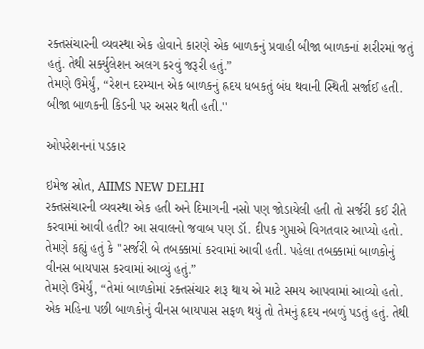રક્તસંચારની વ્યવસ્થા એક હોવાને કારણે એક બાળકનું પ્રવાહી બીજા બાળકનાં શરીરમાં જતું હતું. તેથી સર્ક્યુલેશન અલગ કરવું જરૂરી હતું.”
તેમણે ઉમેર્યું, “રેશન દરમ્યાન એક બાળકનું હ્રદય ધબકતું બંધ થવાની સ્થિતી સર્જાઈ હતી. બીજા બાળકની કિડની પર અસર થતી હતી.''

ઓપરેશનનાં પડકાર

ઇમેજ સ્રોત, AIIMS NEW DELHI
રક્તસંચારની વ્યવસ્થા એક હતી અને દિમાગની નસો પણ જોડાયેલી હતી તો સર્જરી કઈ રીતે કરવામાં આવી હતી? આ સવાલનો જવાબ પણ ડૉ. દીપક ગુપ્તાએ વિગતવાર આપ્યો હતો.
તેમણે કહ્યું હતું કે ''સર્જરી બે તબક્કામાં કરવામાં આવી હતી. પહેલા તબક્કામાં બાળકોનું વીનસ બાયપાસ કરવામાં આવ્યું હતું.”
તેમણે ઉમેર્યું, “તેમાં બાળકોમાં રક્તસંચાર શરૂ થાય એ માટે સમય આપવામાં આવ્યો હતો. એક મહિના પછી બાળકોનું વીનસ બાયપાસ સફળ થયું તો તેમનું હૃદય નબળું પડતું હતું. તેથી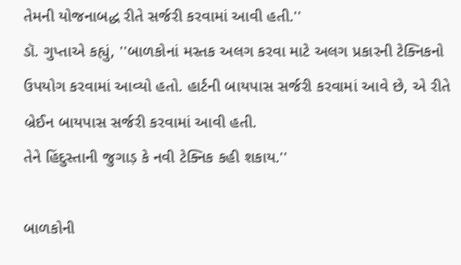તેમની યોજનાબદ્ધ રીતે સર્જરી કરવામાં આવી હતી.''
ડૉ. ગુપ્તાએ કહ્યું, ''બાળકોનાં મસ્તક અલગ કરવા માટે અલગ પ્રકારની ટેક્નિકનો ઉપયોગ કરવામાં આવ્યો હતો. હાર્ટની બાયપાસ સર્જરી કરવામાં આવે છે, એ રીતે બ્રેઈન બાયપાસ સર્જરી કરવામાં આવી હતી.
તેને હિંદુસ્તાની જુગાડ઼ કે નવી ટેક્નિક કહી શકાય.''

બાળકોની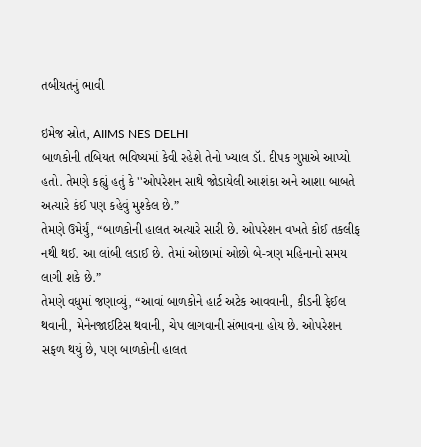તબીયતનું ભાવી

ઇમેજ સ્રોત, AIIMS NES DELHI
બાળકોની તબિયત ભવિષ્યમાં કેવી રહેશે તેનો ખ્યાલ ડૉ. દીપક ગુપ્તાએ આપ્યો હતો. તેમણે કહ્યું હતું કે ''ઓપરેશન સાથે જોડાયેલી આશંકા અને આશા બાબતે અત્યારે કંઈ પણ કહેવું મુશ્કેલ છે.”
તેમણે ઉમેર્યું, “બાળકોની હાલત અત્યારે સારી છે. ઓપરેશન વખતે કોઈ તકલીફ નથી થઈ. આ લાંબી લડાઈ છે. તેમાં ઓછામાં ઓછો બે-ત્રણ મહિનાનો સમય લાગી શકે છે.”
તેમણે વધુમાં જણાવ્યું, “આવાં બાળકોને હાર્ટ અટેક આવવાની, કીડની ફેઈલ થવાની, મેનેનજાઈટિસ થવાની, ચેપ લાગવાની સંભાવના હોય છે. ઓપરેશન સફળ થયું છે, પણ બાળકોની હાલત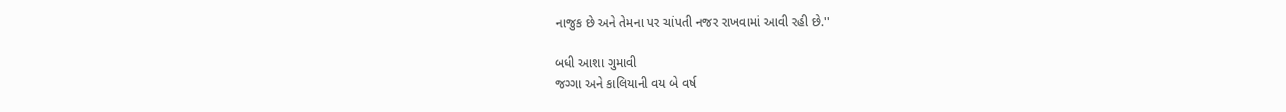નાજુક છે અને તેમના પર ચાંપતી નજર રાખવામાં આવી રહી છે.''

બધી આશા ગુમાવી
જગ્ગા અને કાલિયાની વય બે વર્ષ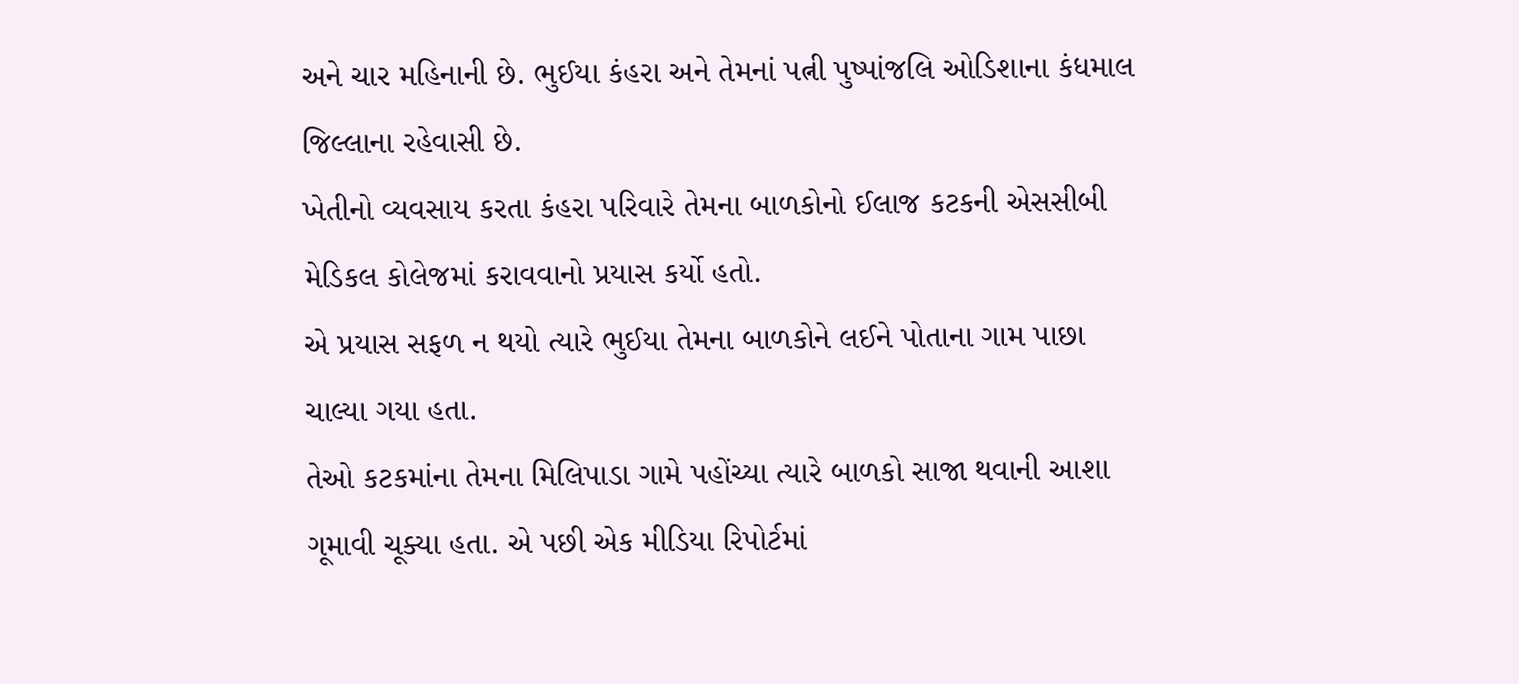અને ચાર મહિનાની છે. ભુઈયા કંહરા અને તેમનાં પત્ની પુષ્પાંજલિ ઓડિશાના કંધમાલ જિલ્લાના રહેવાસી છે.
ખેતીનો વ્યવસાય કરતા કંહરા પરિવારે તેમના બાળકોનો ઈલાજ કટકની એસસીબી મેડિકલ કોલેજમાં કરાવવાનો પ્રયાસ કર્યો હતો.
એ પ્રયાસ સફળ ન થયો ત્યારે ભુઈયા તેમના બાળકોને લઈને પોતાના ગામ પાછા ચાલ્યા ગયા હતા.
તેઓ કટકમાંના તેમના મિલિપાડા ગામે પહોંચ્યા ત્યારે બાળકો સાજા થવાની આશા ગૂમાવી ચૂક્યા હતા. એ પછી એક મીડિયા રિપોર્ટમાં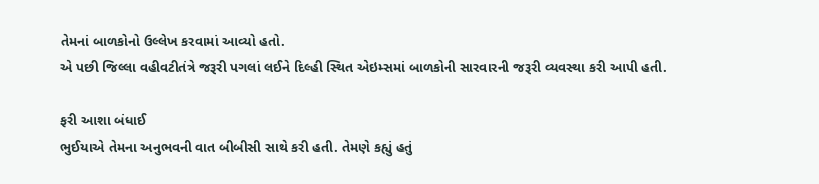તેમનાં બાળકોનો ઉલ્લેખ કરવામાં આવ્યો હતો.
એ પછી જિલ્લા વહીવટીતંત્રે જરૂરી પગલાં લઈને દિલ્હી સ્થિત એઇમ્સમાં બાળકોની સારવારની જરૂરી વ્યવસ્થા કરી આપી હતી.

ફરી આશા બંધાઈ
ભુઈયાએ તેમના અનુભવની વાત બીબીસી સાથે કરી હતી. તેમણે કહ્યું હતું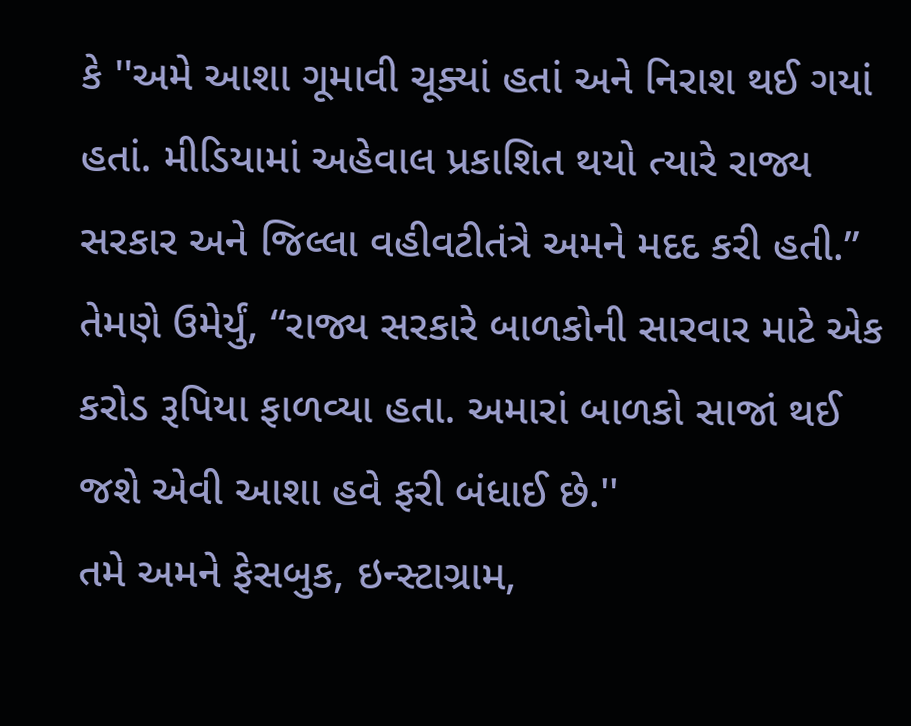કે ''અમે આશા ગૂમાવી ચૂક્યાં હતાં અને નિરાશ થઈ ગયાં હતાં. મીડિયામાં અહેવાલ પ્રકાશિત થયો ત્યારે રાજ્ય સરકાર અને જિલ્લા વહીવટીતંત્રે અમને મદદ કરી હતી.”
તેમણે ઉમેર્યું, “રાજ્ય સરકારે બાળકોની સારવાર માટે એક કરોડ રૂપિયા ફાળવ્યા હતા. અમારાં બાળકો સાજાં થઈ જશે એવી આશા હવે ફરી બંધાઈ છે.''
તમે અમને ફેસબુક, ઇન્સ્ટાગ્રામ,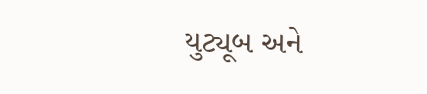યુટ્યૂબ અને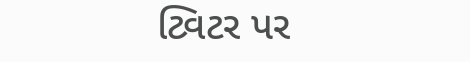ટ્વિટર પર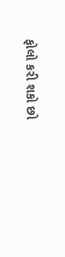ફોલો કરી શકો છો